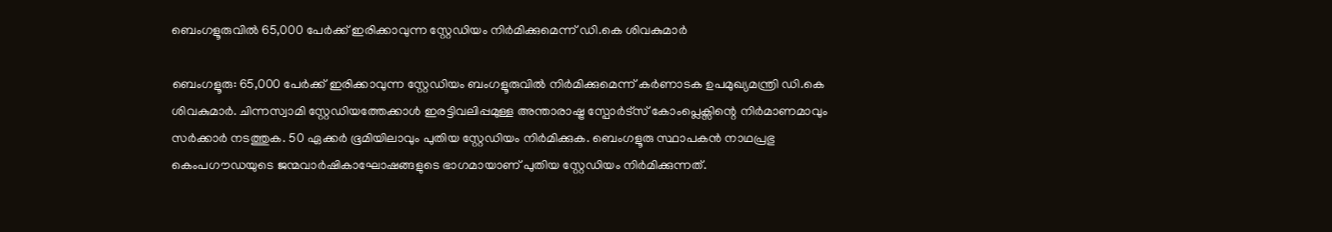ബെംഗളൂരുവിൽ 65,000 പേർക്ക് ഇരിക്കാവുന്ന സ്റ്റേഡിയം നിർമിക്കുമെന്ന് ഡി.കെ ശിവകുമാർ

ബെംഗളൂരു: 65,000 പേർക്ക് ഇരിക്കാവുന്ന സ്റ്റേഡിയം ബംഗളൂരുവിൽ നിർമിക്കുമെന്ന് കർണാടക ഉപമുഖ്യമന്ത്രി ഡി.കെ ശിവകുമാർ. ചിന്നസ്വാമി സ്റ്റേഡിയത്തേക്കാൾ ഇരട്ടിവലിപ്പമുള്ള അന്താരാഷ്ട്ര സ്പോർട്സ് കോംപ്ലെക്സിന്റെ നിർമാണമാവും സർക്കാർ നടത്തുക. 50 ഏക്കർ ഭൂമിയിലാവും പുതിയ സ്റ്റേഡിയം നിർമിക്കുക. ബെംഗളൂരു സ്ഥാപകൻ നാഥപ്രഭു കെംപഗൗഡയുടെ ജന്മവാർഷികാഘോഷങ്ങളുടെ ഭാഗമായാണ് പുതിയ സ്റ്റേഡിയം നിർമിക്കുന്നത്.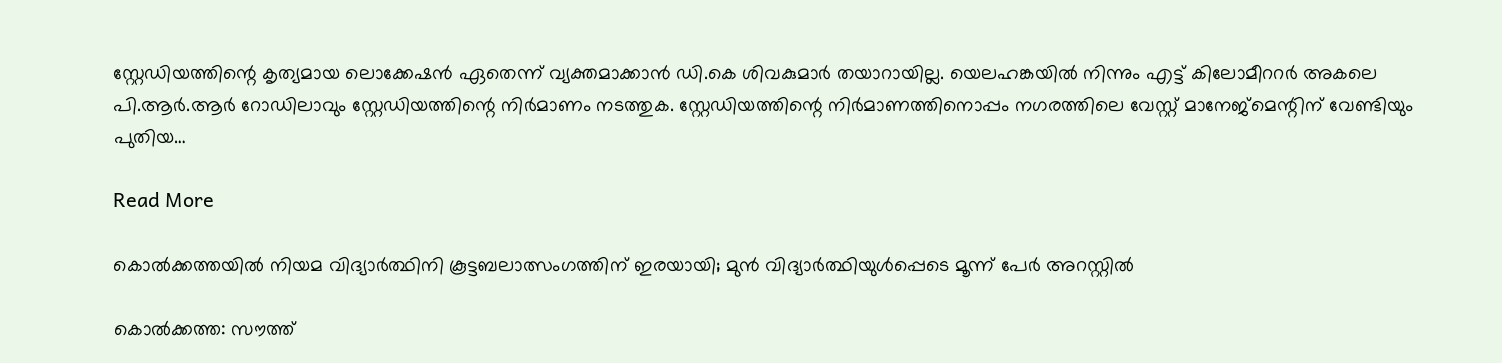സ്റ്റേഡിയത്തിന്റെ കൃത്യമായ ലൊക്കേഷൻ ഏതെന്ന് വ്യക്തമാക്കാൻ ഡി.കെ ശിവകുമാർ തയാറായില്ല. യെലഹങ്കയിൽ നിന്നും എട്ട് കിലോമീററർ അകലെ പി.ആർ.ആർ റോഡിലാവും സ്റ്റേഡിയത്തിന്റെ നിർമാണം നടത്തുക. സ്റ്റേഡിയത്തിന്റെ നിർമാണത്തിനൊപ്പം നഗരത്തിലെ വേസ്റ്റ് മാനേജ്മെന്റിന് വേണ്ടിയും പുതിയ…

Read More

കൊൽക്കത്തയിൽ നിയമ വിദ്യാർത്ഥിനി കൂട്ടബലാത്സംഗത്തിന് ഇരയായി; മുൻ വിദ്യാർത്ഥിയുൾപ്പെടെ മൂന്ന് പേർ അറസ്റ്റിൽ

കൊൽക്കത്ത: സൗത്ത്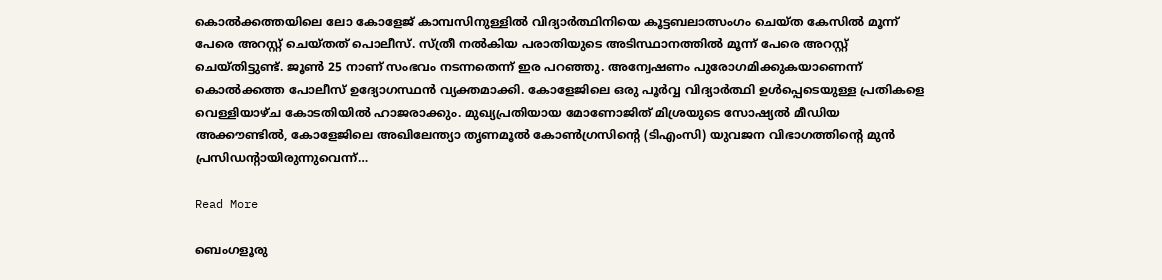കൊൽക്കത്തയിലെ ലോ കോളേജ് കാമ്പസിനുള്ളിൽ വിദ്യാർത്ഥിനിയെ കൂട്ടബലാത്സംഗം ചെയ്ത കേസിൽ മൂന്ന് പേരെ അറസ്റ്റ് ചെയ്തത് പൊലീസ്. സ്ത്രീ നൽകിയ പരാതിയുടെ അടിസ്ഥാനത്തിൽ മൂന്ന് പേരെ അറസ്റ്റ് ചെയ്തിട്ടുണ്ട്. ജൂൺ 25 നാണ് സംഭവം നടന്നതെന്ന് ഇര പറഞ്ഞു. അന്വേഷണം പുരോഗമിക്കുകയാണെന്ന് കൊൽക്കത്ത പോലീസ് ഉദ്യോഗസ്ഥൻ വ്യക്തമാക്കി. കോളേജിലെ ഒരു പൂർവ്വ വിദ്യാർത്ഥി ഉൾപ്പെടെയുള്ള പ്രതികളെ വെള്ളിയാഴ്ച കോടതിയിൽ ഹാജരാക്കും. മുഖ്യപ്രതിയായ മോണോജിത് മിശ്രയുടെ സോഷ്യൽ മീഡിയ അക്കൗണ്ടിൽ, കോളേജിലെ അഖിലേന്ത്യാ തൃണമൂൽ കോൺഗ്രസിൻ്റെ (ടിഎംസി) യുവജന വിഭാഗത്തിൻ്റെ മുൻ പ്രസിഡന്റായിരുന്നുവെന്ന്…

Read More

ബെംഗളൂരു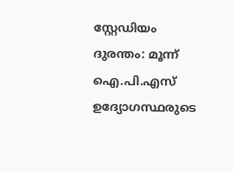സ്റ്റേഡിയം ദുരന്തം: മൂന്ന് ഐ.പി.എസ് ഉദ്യോഗസ്ഥരുടെ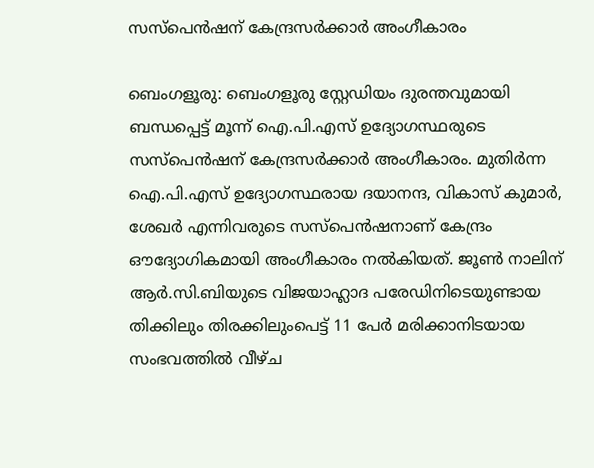സസ്പെൻഷന് കേന്ദ്രസർക്കാർ അംഗീകാരം

ബെംഗളൂരു: ബെംഗളൂരു സ്റ്റേഡിയം ദുരന്തവുമായി ബന്ധപ്പെട്ട് മൂന്ന് ഐ.പി.എസ് ഉദ്യോഗസ്ഥരുടെ സസ്പെൻഷന് കേന്ദ്രസർക്കാർ അംഗീകാരം. മുതിർന്ന ഐ.പി.എസ് ഉദ്യോഗസ്ഥരായ ദയാനന്ദ, വികാസ് കുമാർ, ശേഖർ എന്നിവരുടെ സസ്പെൻഷനാണ് കേന്ദ്രം ഔദ്യോഗികമായി അംഗീകാരം നൽകിയത്. ജൂൺ നാലിന് ആർ.സി.ബിയുടെ വിജയാഹ്ലാദ പരേഡിനിടെയുണ്ടായ തിക്കിലും തിരക്കിലുംപെട്ട് 11 പേർ മരിക്കാനിടയായ സംഭവത്തിൽ വീഴ്ച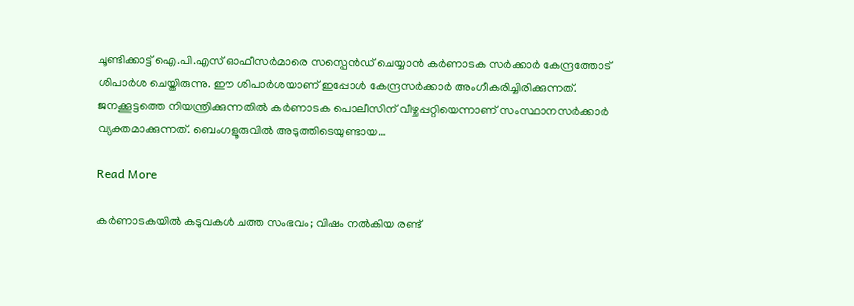ചൂണ്ടിക്കാട്ട് ഐ.പി.എസ് ഓഫീസർമാരെ സസ്പെൻഡ് ചെയ്യാൻ കർണാടക സർക്കാർ കേന്ദ്രത്തോട് ശിപാർശ ചെയ്തിരുന്നു. ഈ ശിപാർശയാണ് ഇപ്പോൾ കേന്ദ്രസർക്കാർ അംഗീകരിച്ചിരിക്കുന്നത്. ജനക്കൂട്ടത്തെ നിയന്ത്രിക്കുന്നതിൽ കർണാടക പൊലീസിന് വീഴ്ചപ്പറ്റിയെന്നാണ് സംസ്ഥാനസർക്കാർ വ്യക്തമാക്കുന്നത്. ബെംഗളൂരുവിൽ അടുത്തിടെയുണ്ടായ…

Read More

കർണാടകയിൽ കടുവകൾ ചത്ത സംഭവം; വിഷം നൽകിയ രണ്ട്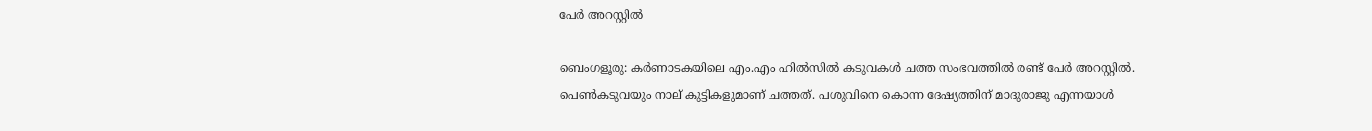പേർ അറസ്റ്റിൽ

ബെംഗളൂരു: കർണാടകയിലെ എം.എം ഹിൽസിൽ കടുവകൾ ചത്ത സംഭവത്തിൽ രണ്ട് പേർ അറസ്റ്റിൽ. പെൺകടുവയും നാല് കുട്ടികളുമാണ് ചത്തത്. പശുവിനെ കൊന്ന ദേഷ്യത്തിന് മാദുരാജു എന്നയാൾ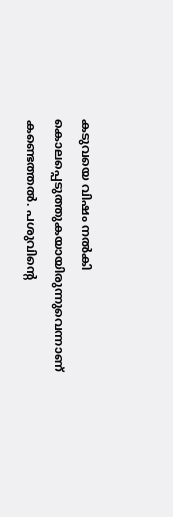കടുവയെ വിഷം നൽകി കൊലപ്പെടുത്തുകയായിരുന്നുവെന്നാണ് കണ്ടെത്തൽ. പശുവിന്റെ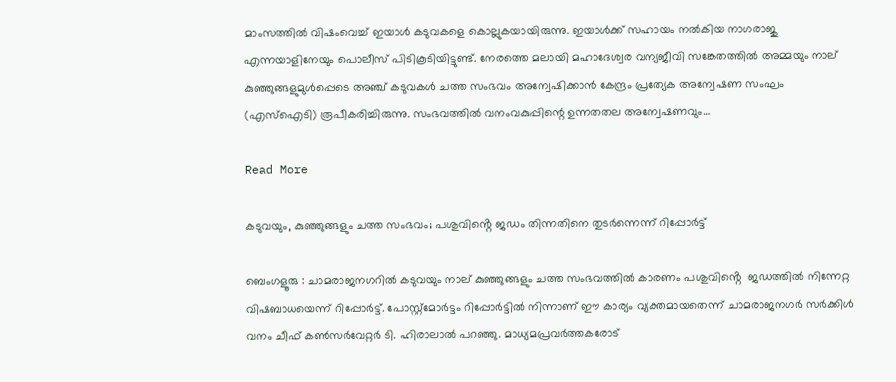മാംസത്തിൽ വിഷംവെച്ച് ഇയാൾ കടുവകളെ കൊല്ലുകയായിരുന്നു. ഇയാൾക്ക് സഹായം നൽകിയ നാഗരാജു എന്നയാളിനേയും പൊലീസ് പിടികൂടിയിട്ടുണ്ട്. നേരത്തെ മലായി മഹാദേശ്വര വന്യജീവി സങ്കേതത്തിൽ അമ്മയും നാല് കുഞ്ഞുങ്ങളുമുൾപ്പെടെ അഞ്ച് കടുവകൾ ചത്ത സംഭവം അന്വേഷിക്കാൻ കേന്ദ്രം പ്രത്യേക അന്വേഷണ സംഘം (എസ്‌ഐടി) രൂപീകരിച്ചിരുന്നു. സംഭവത്തിൽ വനംവകുപ്പിന്റെ ഉന്നതതല അന്വേഷണവും…

Read More

കടുവയും, കുഞ്ഞുങ്ങളും ചത്ത സംഭവം; പശുവിൻ്റെ ജഡം തിന്നതിനെ തുടർന്നെന്ന് റിപ്പോർട്ട്

ബെംഗളൂരു : ചാമരാജനഗറിൽ കടുവയും നാല് കുഞ്ഞുങ്ങളും ചത്ത സംഭവത്തിൽ കാരണം പശുവിൻ്റെ  ജഡത്തിൽ നിന്നേറ്റ വിഷബാധയെന്ന് റിപ്പോർട്ട്. പോസ്റ്റ്മോർട്ടം റിപ്പോർട്ടിൽ നിന്നാണ് ഈ കാര്യം വ്യക്തമായതെന്ന് ചാമരാജനഗർ സർക്കിൾ വനം ചീഫ് കൺസർവേറ്റർ ടി. ഹിരാലാൽ പറഞ്ഞു. മാധ്യമപ്രവർത്തകരോട്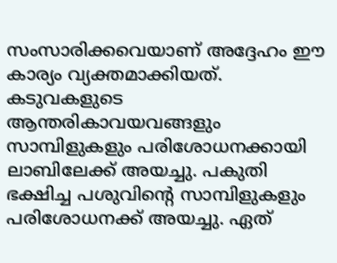സംസാരിക്കവെയാണ് അദ്ദേഹം ഈ കാര്യം വ്യക്തമാക്കിയത്. കടുവകളുടെ ആന്തരികാവയവങ്ങളും സാമ്പിളുകളും പരിശോധനക്കായി ലാബിലേക്ക് അയച്ചു. പകുതി ഭക്ഷിച്ച പശുവിൻ്റെ സാമ്പിളുകളും പരിശോധനക്ക് അയച്ചു. ഏത്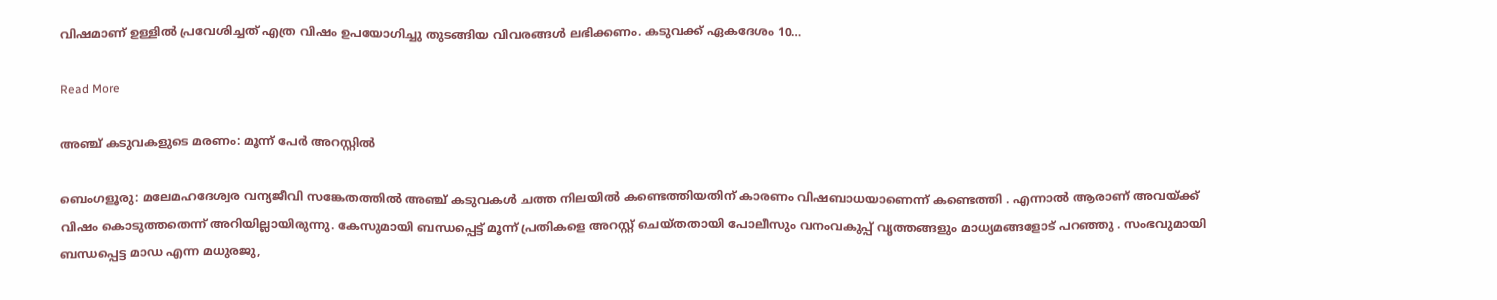വിഷമാണ് ഉള്ളിൽ പ്രവേശിച്ചത് എത്ര വിഷം ഉപയോഗിച്ചു തുടങ്ങിയ വിവരങ്ങൾ ലഭിക്കണം. കടുവക്ക് ഏകദേശം 10…

Read More

അഞ്ച് കടുവകളുടെ മരണം: മൂന്ന് പേർ അറസ്റ്റിൽ

ബെംഗളൂരു: മലേമഹദേശ്വര വന്യജീവി സങ്കേതത്തിൽ അഞ്ച് കടുവകൾ ചത്ത നിലയിൽ കണ്ടെത്തിയതിന് കാരണം വിഷബാധയാണെന്ന് കണ്ടെത്തി . എന്നാൽ ആരാണ് അവയ്ക്ക് വിഷം കൊടുത്തതെന്ന് അറിയില്ലായിരുന്നു. കേസുമായി ബന്ധപ്പെട്ട് മൂന്ന് പ്രതികളെ അറസ്റ്റ് ചെയ്തതായി പോലീസും വനംവകുപ്പ് വൃത്തങ്ങളും മാധ്യമങ്ങളോട് പറഞ്ഞു . സംഭവുമായി ബന്ധപ്പെട്ട മാഡ എന്ന മധുരജു,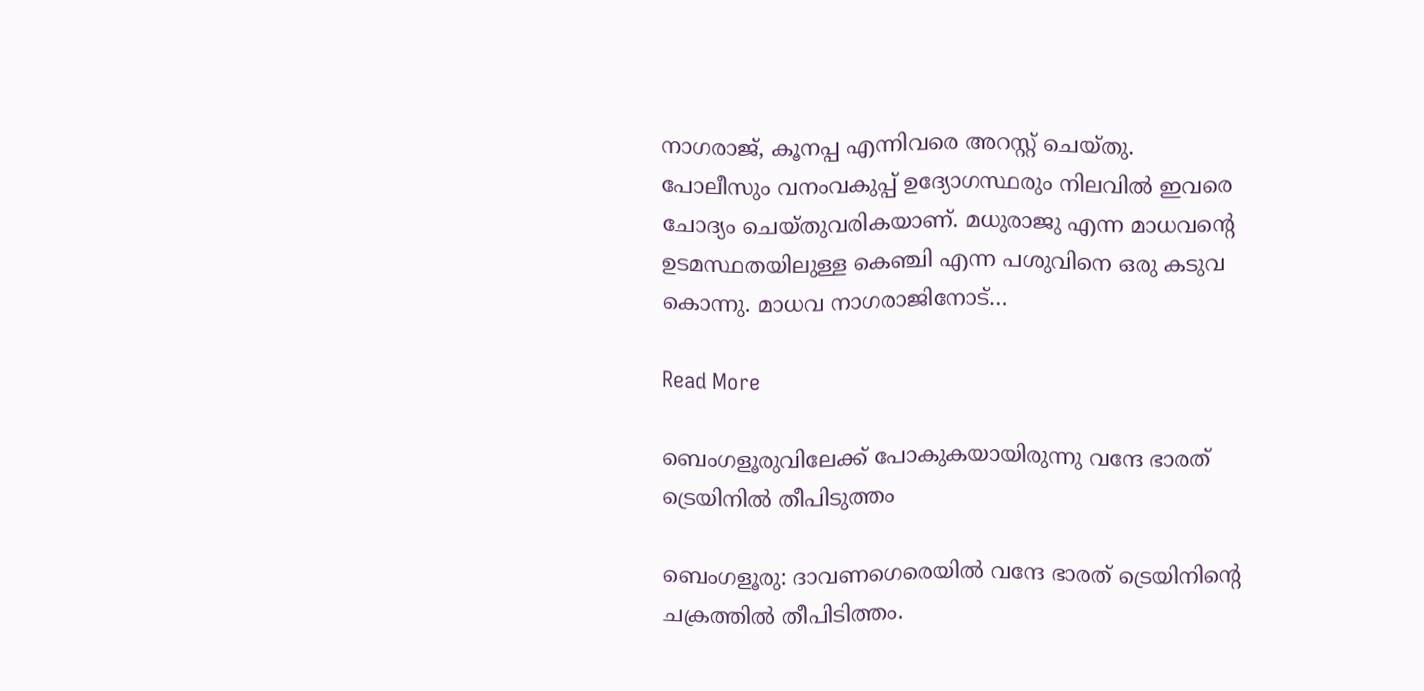നാഗരാജ്, കൂനപ്പ എന്നിവരെ അറസ്റ്റ് ചെയ്തു. പോലീസും വനംവകുപ്പ് ഉദ്യോഗസ്ഥരും നിലവിൽ ഇവരെ ചോദ്യം ചെയ്തുവരികയാണ്. മധുരാജു എന്ന മാധവന്റെ ഉടമസ്ഥതയിലുള്ള കെഞ്ചി എന്ന പശുവിനെ ഒരു കടുവ കൊന്നു. മാധവ നാഗരാജിനോട്…

Read More

ബെംഗളൂരുവിലേക്ക് പോകുകയായിരുന്നു വന്ദേ ഭാരത് ട്രെയിനിൽ തീപിടുത്തം

ബെംഗളൂരു: ദാവണഗെരെയിൽ വന്ദേ ഭാരത് ട്രെയിനിന്റെ ചക്രത്തിൽ തീപിടിത്തം.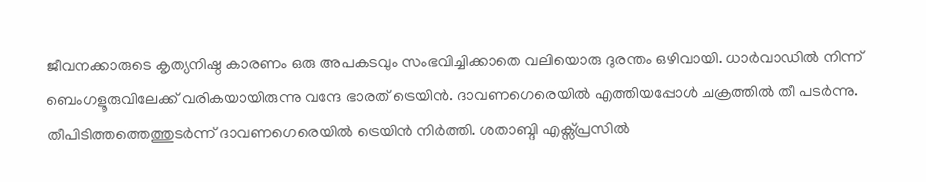ജീവനക്കാരുടെ കൃത്യനിഷ്ഠ കാരണം ഒരു അപകടവും സംഭവിച്ചിക്കാതെ വലിയൊരു ദുരന്തം ഒഴിവായി. ധാർവാഡിൽ നിന്ന് ബെംഗളൂരുവിലേക്ക് വരികയായിരുന്നു വന്ദേ ഭാരത് ട്രെയിൻ. ദാവണഗെരെയിൽ എത്തിയപ്പോൾ ചക്രത്തിൽ തീ പടർന്നു. തീപിടിത്തത്തെത്തുടർന്ന് ദാവണഗെരെയിൽ ട്രെയിൻ നിർത്തി. ശതാബ്ദി എക്സ്പ്രസിൽ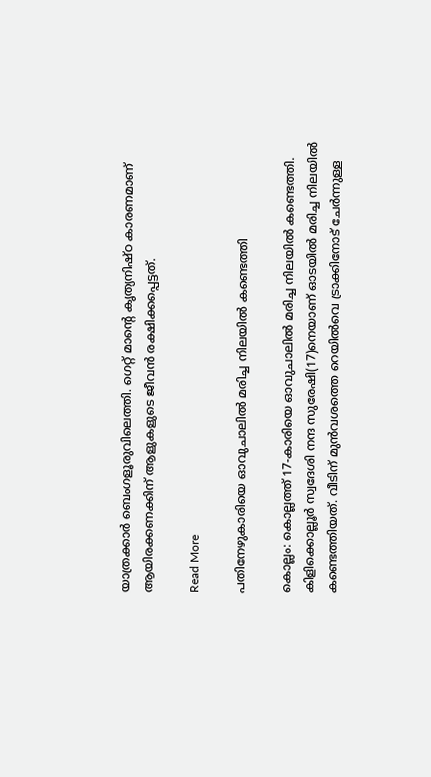യാത്രക്കാർ ബെംഗളൂരുവിലെത്തി. ഗെറ്റ് മാന്റെ കൃത്യനിഷ്ഠ കാരണമാണ് ആയിരക്കണക്കിന് ആളുകളുടെ ജീവൻ രക്ഷിക്കപ്പെട്ടത്.

Read More

പതിനേഴുകാരിയെ ഓവുചാലിൽ മരിച്ച നിലയിൽ കണ്ടെത്തി

കൊല്ലം: കൊല്ലത്ത് 17-കാരിയെ ഓവുചാലിൽ മരിച്ച നിലയിൽ കണ്ടെത്തി. കിളിക്കൊല്ലൂർ സ്വദേശി നന്ദ സുരേഷി(17)നെയാണ് ഓടയിൽ മരിച്ച നിലയിൽ കണ്ടെത്തിയത്. വീടിന് മുൻവശത്തെ റെയിൽവെ ട്രാക്കിനോട് ചേർന്നുള്ള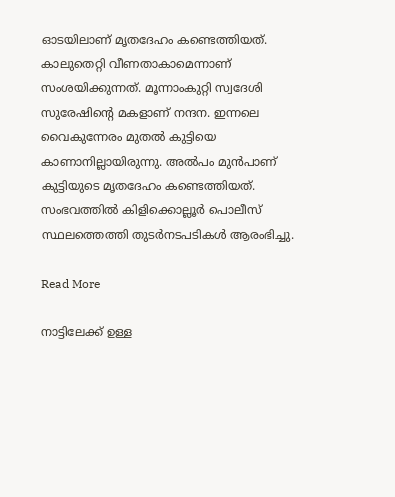ഓടയിലാണ് മൃതദേഹം കണ്ടെത്തിയത്. കാലുതെറ്റി വീണതാകാമെന്നാണ് സംശയിക്കുന്നത്. മൂന്നാംകുറ്റി സ്വദേശി സുരേഷിന്റെ മകളാണ് നന്ദന. ഇന്നലെ വൈകുന്നേരം മുതൽ കുട്ടിയെ കാണാനില്ലായിരുന്നു. അൽപം മുൻപാണ് കുട്ടിയുടെ മൃതദേഹം കണ്ടെത്തിയത്. സംഭവത്തിൽ കിളിക്കൊല്ലൂർ പൊലീസ് സ്ഥലത്തെത്തി തുടർനടപടികൾ ആരംഭിച്ചു.

Read More

നാട്ടിലേക്ക് ഉള്ള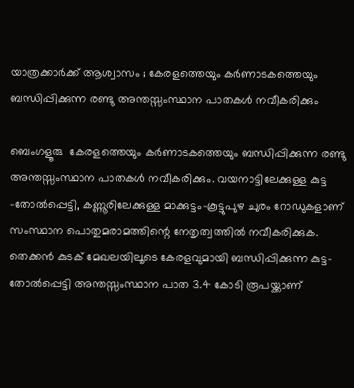യാത്രക്കാർക്ക് ആശ്വാസം ; കേരളത്തെയും കർണാടകത്തെയും ബന്ധിപ്പിക്കുന്ന രണ്ടു അന്തസ്സംസ്ഥാന പാതകൾ നവീകരിക്കും

ബെംഗളൂരു  കേരളത്തെയും കർണാടകത്തെയും ബന്ധിപ്പിക്കുന്ന രണ്ടു അന്തസ്സംസ്ഥാന പാതകൾ നവീകരിക്കും. വയനാട്ടിലേക്കുള്ള കുട്ട -തോൽപ്പെട്ടി, കണ്ണൂരിലേക്കുള്ള മാക്കുട്ടം-കൂട്ടുപുഴ ചുരം റോഡുകളാണ് സംസ്ഥാന പൊതുമരാമത്തിന്റെ നേതൃത്വത്തിൽ നവീകരിക്കുക. തെക്കൻ കുടക് മേഖലയിലൂടെ കേരളവുമായി ബന്ധിപ്പിക്കുന്ന കുട്ട-തോൽപ്പെട്ടി അന്തസ്സംസ്ഥാന പാത 3.4 കോടി രൂപയ്ക്കാണ്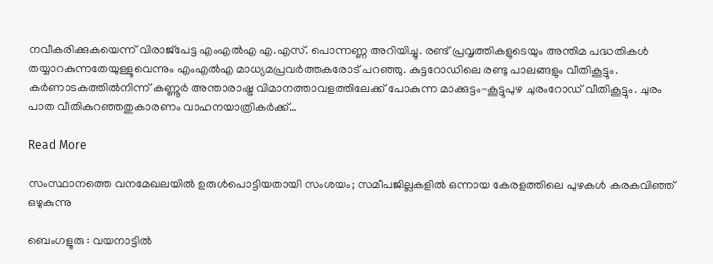നവീകരിക്കുകയെന്ന് വിരാജ്‌പേട്ട എംഎൽഎ എ.എസ്. പൊന്നണ്ണ അറിയിച്ചു. രണ്ട് പ്രവൃത്തികളുടെയും അന്തിമ പദ്ധതികൾ തയ്യാറകുന്നതേയുള്ളൂവെന്നും എംഎൽഎ മാധ്യമപ്രവർത്തകരോട് പറഞ്ഞു. കുട്ടറോഡിലെ രണ്ടു പാലങ്ങളും വീതികൂട്ടും. കർണാടകത്തിൽനിന്ന് കണ്ണൂർ അന്താരാഷ്ട്ര വിമാനത്താവളത്തിലേക്ക് പോകുന്ന മാക്കുട്ടം-കൂട്ടുപുഴ ചുരംറോഡ് വീതികൂട്ടും. ചുരം പാത വീതികുറഞ്ഞതുകാരണം വാഹനയാത്രികർക്ക്…

Read More

സംസ്ഥാനത്തെ വനമേഖലയില്‍ ഉരുള്‍പൊട്ടിയതായി സംശയം; സമീപജില്ലകളിൽ ഒന്നായ കേരളത്തിലെ പുഴകൾ കരകവിഞ്ഞ് ഒഴുകുന്നു

ബെംഗളൂരു : വയനാട്ടില്‍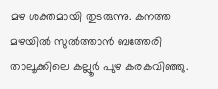മഴ ശക്തമായി തുടരുന്നു. കനത്ത മഴയില്‍ സുല്‍ത്താന്‍ ബത്തേരി താലൂക്കിലെ കല്ലൂര്‍ പുഴ കരകവിഞ്ഞു.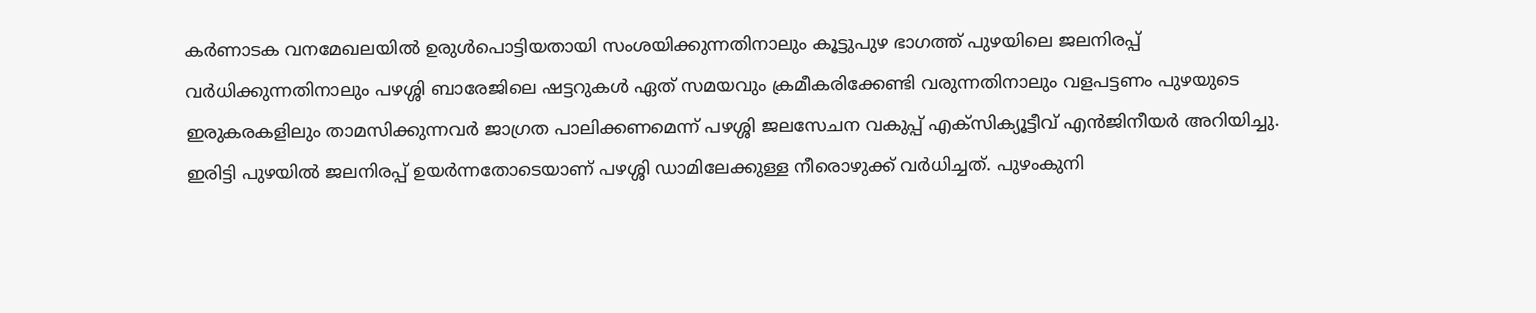കര്‍ണാടക വനമേഖലയില്‍ ഉരുള്‍പൊട്ടിയതായി സംശയിക്കുന്നതിനാലും കൂട്ടുപുഴ ഭാഗത്ത് പുഴയിലെ ജലനിരപ്പ് വര്‍ധിക്കുന്നതിനാലും പഴശ്ശി ബാരേജിലെ ഷട്ടറുകള്‍ ഏത് സമയവും ക്രമീകരിക്കേണ്ടി വരുന്നതിനാലും വളപട്ടണം പുഴയുടെ ഇരുകരകളിലും താമസിക്കുന്നവര്‍ ജാഗ്രത പാലിക്കണമെന്ന് പഴശ്ശി ജലസേചന വകുപ്പ് എക്‌സിക്യൂട്ടീവ് എന്‍ജിനീയര്‍ അറിയിച്ചു. ഇരിട്ടി പുഴയില്‍ ജലനിരപ്പ് ഉയര്‍ന്നതോടെയാണ് പഴശ്ശി ഡാമിലേക്കുള്ള നീരൊഴുക്ക് വര്‍ധിച്ചത്. പുഴംകുനി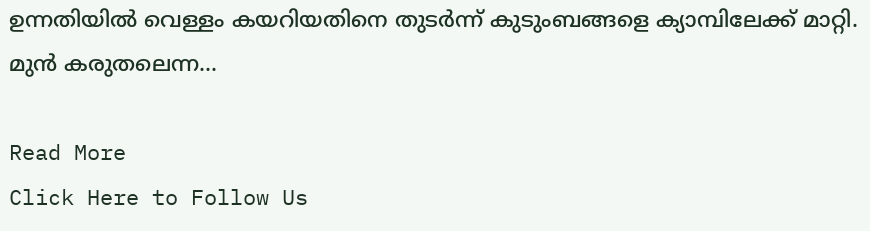ഉന്നതിയില്‍ വെള്ളം കയറിയതിനെ തുടര്‍ന്ന് കുടുംബങ്ങളെ ക്യാമ്പിലേക്ക് മാറ്റി.  മുന്‍ കരുതലെന്ന…

Read More
Click Here to Follow Us